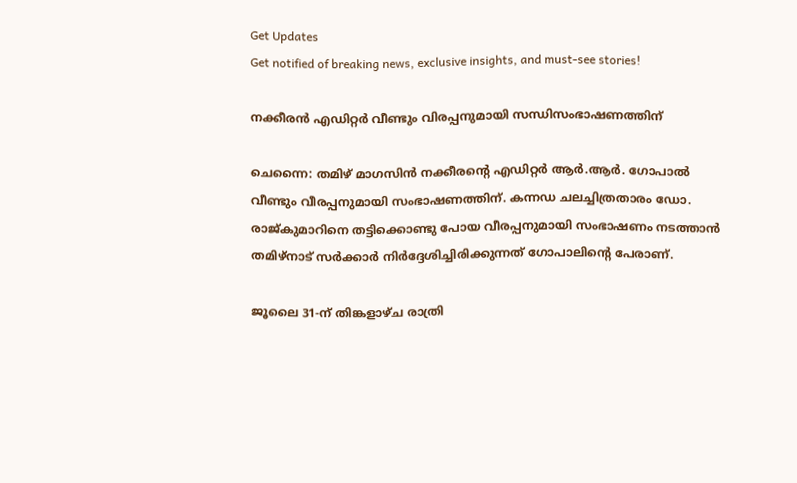Get Updates
Get notified of breaking news, exclusive insights, and must-see stories!

നക്കീരന്‍ എഡിറ്റര്‍ വീണ്ടും വിരപ്പനുമായി സന്ധിസംഭാഷണത്തിന്

ചെന്നൈ: തമിഴ് മാഗസിന്‍ നക്കീരന്റെ എഡിറ്റര്‍ ആര്‍.ആര്‍. ഗോപാല്‍ വീണ്ടും വീരപ്പനുമായി സംഭാഷണത്തിന്. കന്നഡ ചലച്ചിത്രതാരം ഡോ. രാജ്കുമാറിനെ തട്ടിക്കൊണ്ടു പോയ വീരപ്പനുമായി സംഭാഷണം നടത്താന്‍ തമിഴ്നാട് സര്‍ക്കാര്‍ നിര്‍ദ്ദേശിച്ചിരിക്കുന്നത് ഗോപാലിന്റെ പേരാണ്.

ജൂലൈ 31-ന് തിങ്കളാഴ്ച രാത്രി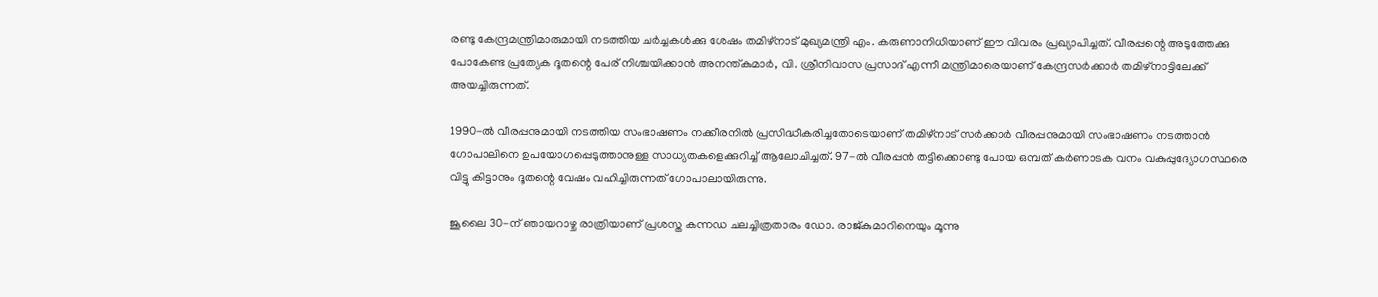രണ്ടു കേന്ദ്രമന്ത്രിമാരുമായി നടത്തിയ ചര്‍ച്ചകള്‍ക്കു ശേഷം തമിഴ്നാട് മുഖ്യമന്ത്രി എം. കരുണാനിധിയാണ് ഈ വിവരം പ്രഖ്യാപിച്ചത്. വീരപ്പന്റെ അടുത്തേക്കു പോകേണ്ട പ്രത്യേക ദൂതന്റെ പേര് നിശ്ചയിക്കാന്‍ അനന്ത്കുമാര്‍, വി. ശ്രീനിവാസ പ്രസാദ് എന്നീ മന്ത്രിമാരെയാണ് കേന്ദ്രസര്‍ക്കാര്‍ തമിഴ്നാട്ടിലേക്ക് അയച്ചിരുന്നത്.

1990-ല്‍ വീരപ്പനുമായി നടത്തിയ സംഭാഷണം നക്കീരനില്‍ പ്രസിദ്ധീകരിച്ചതോടെയാണ് തമിഴ്നാട് സര്‍ക്കാര്‍ വീരപ്പനുമായി സംഭാഷണം നടത്താന്‍ ഗോപാലിനെ ഉപയോഗപ്പെടുത്താനുള്ള സാധ്യതകളെക്കുറിച്ച് ആലോചിച്ചത്. 97-ല്‍ വീരപ്പന്‍ തട്ടിക്കൊണ്ടു പോയ ഒമ്പത് കര്‍ണാടക വനം വകുപ്പുദ്യോഗസ്ഥരെ വിട്ടു കിട്ടാനും ദൂതന്റെ വേഷം വഹിച്ചിരുന്നത് ഗോപാലായിരുന്നു.

ജൂലൈ 30-ന് ഞായറാഴ്ച രാത്രിയാണ് പ്രശസ്ത കന്നഡ ചലച്ചിത്രതാരം ഡോ. രാജ്കുമാറിനെയും മൂന്നു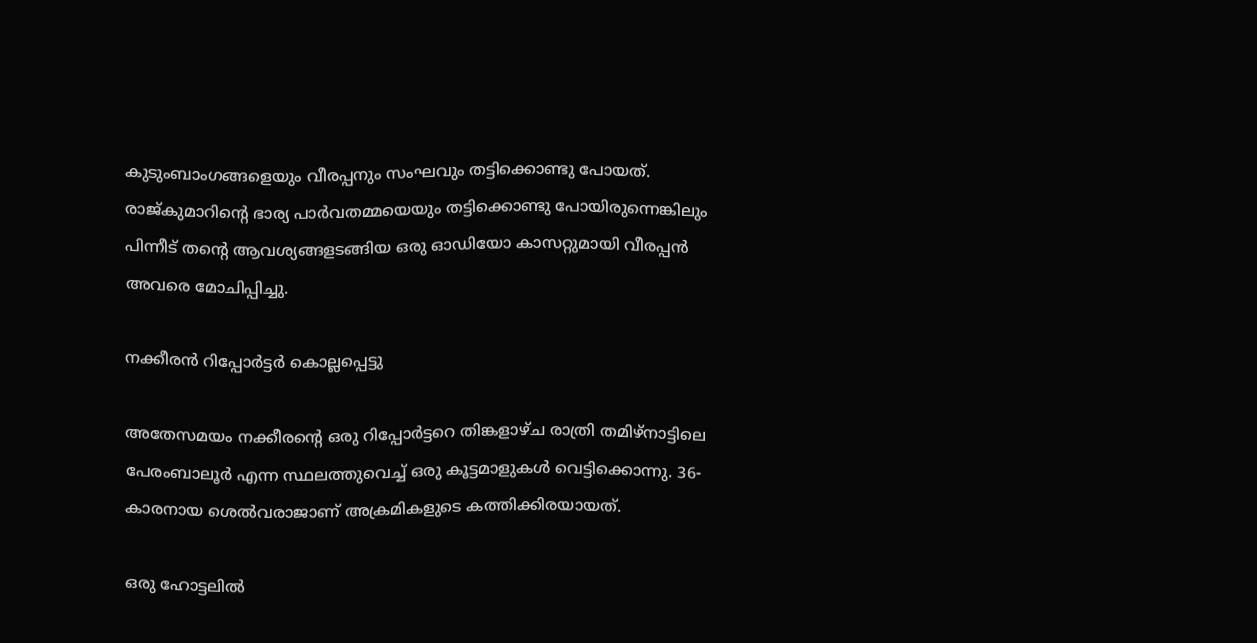കുടുംബാംഗങ്ങളെയും വീരപ്പനും സംഘവും തട്ടിക്കൊണ്ടു പോയത്. രാജ്കുമാറിന്റെ ഭാര്യ പാര്‍വതമ്മയെയും തട്ടിക്കൊണ്ടു പോയിരുന്നെങ്കിലും പിന്നീട് തന്റെ ആവശ്യങ്ങളടങ്ങിയ ഒരു ഓഡിയോ കാസറ്റുമായി വീരപ്പന്‍ അവരെ മോചിപ്പിച്ചു.

നക്കീരന്‍ റിപ്പോര്‍ട്ടര്‍ കൊല്ലപ്പെട്ടു

അതേസമയം നക്കീരന്റെ ഒരു റിപ്പോര്‍ട്ടറെ തിങ്കളാഴ്ച രാത്രി തമിഴ്നാട്ടിലെ പേരംബാലൂര്‍ എന്ന സ്ഥലത്തുവെച്ച് ഒരു കൂട്ടമാളുകള്‍ വെട്ടിക്കൊന്നു. 36-കാരനായ ശെല്‍വരാജാണ് അക്രമികളുടെ കത്തിക്കിരയായത്.

ഒരു ഹോട്ടലില്‍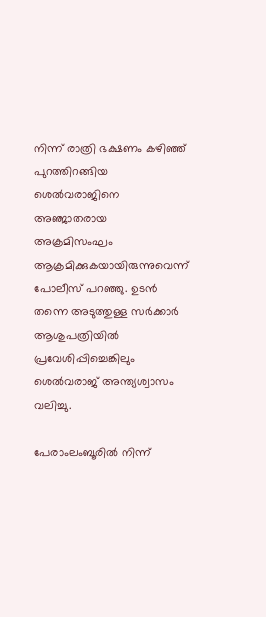നിന്ന് രാത്രി ഭക്ഷണം കഴിഞ്ഞ് പുറത്തിറങ്ങിയ ശെല്‍വരാജിനെ അഞ്ജാതരായ അക്രമിസംഘം ആക്രമിക്കുകയായിരുന്നുവെന്ന് പോലീസ് പറഞ്ഞു. ഉടന്‍ തന്നെ അടുത്തുള്ള സര്‍ക്കാര്‍ ആശുപത്രിയില്‍ പ്രവേശിപ്പിച്ചെങ്കിലും ശെല്‍വരാജ് അന്ത്യശ്വാസം വലിച്ചു.

പേരാംലംബൂരില്‍ നിന്ന്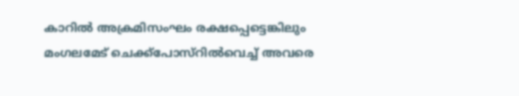കാറില്‍ അക്രമിസംഘം രക്ഷപ്പെട്ടെങ്കിലും മംഗലമേട് ചെക്ക്പോസ്റില്‍വെച്ച് അവരെ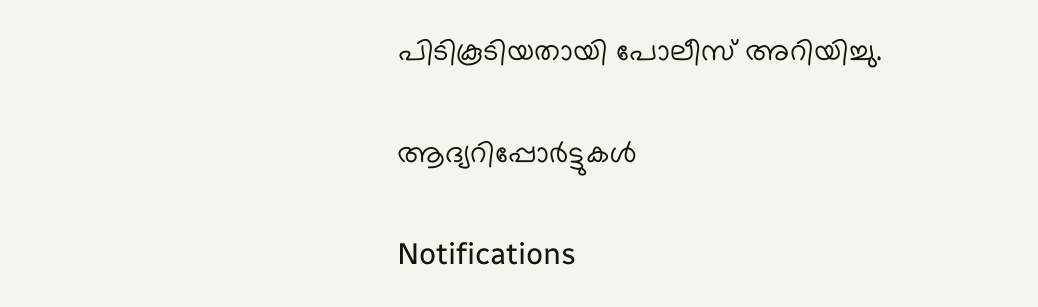പിടികൂടിയതായി പോലീസ് അറിയിച്ചു.

ആദ്യറിപ്പോര്‍ട്ടുകള്‍

Notifications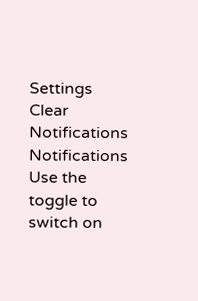Settings
Clear Notifications
Notifications
Use the toggle to switch on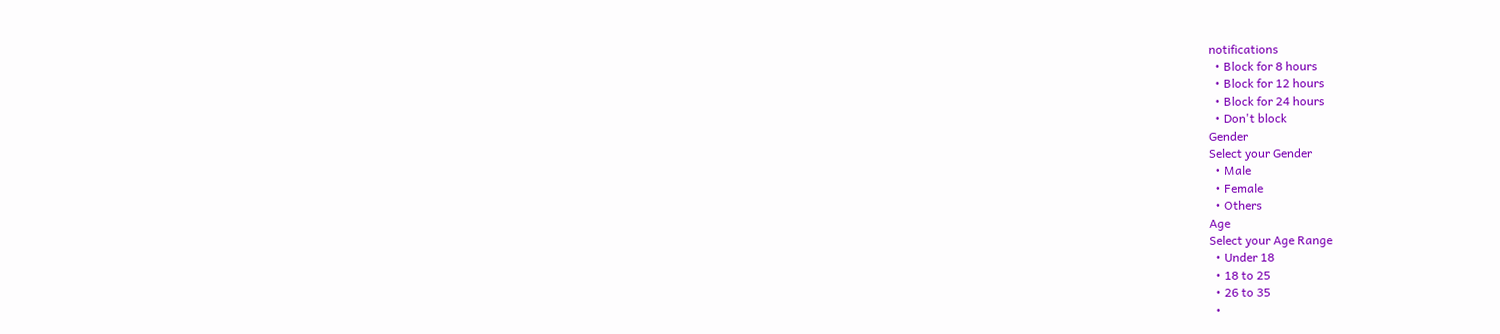notifications
  • Block for 8 hours
  • Block for 12 hours
  • Block for 24 hours
  • Don't block
Gender
Select your Gender
  • Male
  • Female
  • Others
Age
Select your Age Range
  • Under 18
  • 18 to 25
  • 26 to 35
  •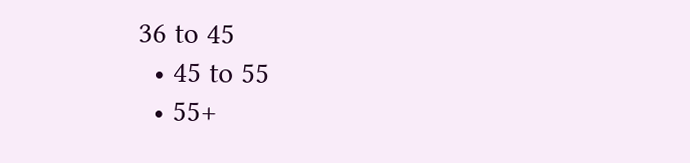36 to 45
  • 45 to 55
  • 55+